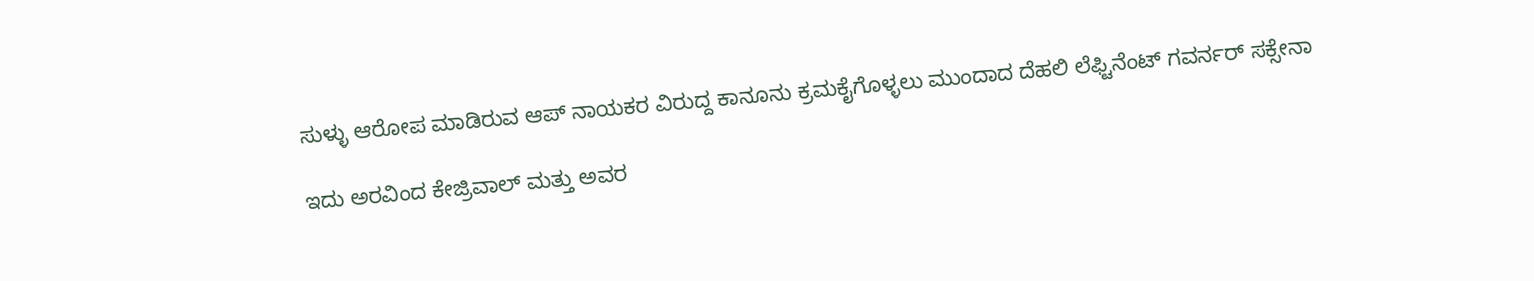ಸುಳ್ಳು ಆರೋಪ ಮಾಡಿರುವ ಆಪ್ ನಾಯಕರ ವಿರುದ್ದ ಕಾನೂನು ಕ್ರಮಕೈಗೊಳ್ಳಲು ಮುಂದಾದ ದೆಹಲಿ ಲೆಫ್ಟಿನೆಂಟ್ ಗವರ್ನರ್ ಸಕ್ಸೇನಾ

ಇದು ಅರವಿಂದ ಕೇಜ್ರಿವಾಲ್ ಮತ್ತು ಅವರ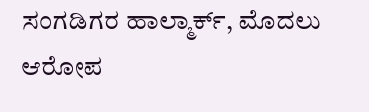ಸಂಗಡಿಗರ ಹಾಲ್ಮಾರ್ಕ್, ಮೊದಲು ಆರೋಪ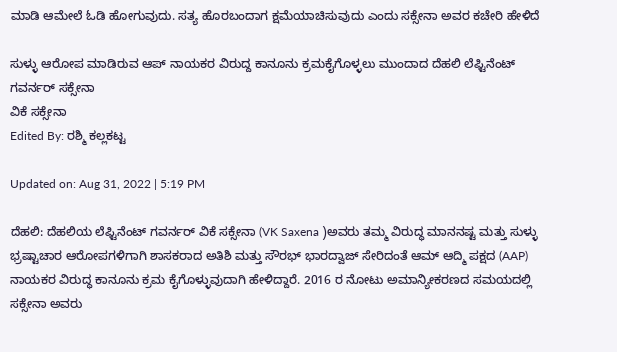ಮಾಡಿ ಆಮೇಲೆ ಓಡಿ ಹೋಗುವುದು. ಸತ್ಯ ಹೊರಬಂದಾಗ ಕ್ಷಮೆಯಾಚಿಸುವುದು ಎಂದು ಸಕ್ಸೇನಾ ಅವರ ಕಚೇರಿ ಹೇಳಿದೆ

ಸುಳ್ಳು ಆರೋಪ ಮಾಡಿರುವ ಆಪ್ ನಾಯಕರ ವಿರುದ್ದ ಕಾನೂನು ಕ್ರಮಕೈಗೊಳ್ಳಲು ಮುಂದಾದ ದೆಹಲಿ ಲೆಫ್ಟಿನೆಂಟ್ ಗವರ್ನರ್ ಸಕ್ಸೇನಾ
ವಿಕೆ ಸಕ್ಸೇನಾ
Edited By: ರಶ್ಮಿ ಕಲ್ಲಕಟ್ಟ

Updated on: Aug 31, 2022 | 5:19 PM

ದೆಹಲಿ: ದೆಹಲಿಯ ಲೆಫ್ಟಿನೆಂಟ್ ಗವರ್ನರ್ ವಿಕೆ ಸಕ್ಸೇನಾ (VK Saxena )ಅವರು ತಮ್ಮ ವಿರುದ್ಧ ಮಾನನಷ್ಟ ಮತ್ತು ಸುಳ್ಳು ಭ್ರಷ್ಟಾಚಾರ ಆರೋಪಗಳಿಗಾಗಿ ಶಾಸಕರಾದ ಅತಿಶಿ ಮತ್ತು ಸೌರಭ್ ಭಾರದ್ವಾಜ್ ಸೇರಿದಂತೆ ಆಮ್ ಆದ್ಮಿ ಪಕ್ಷದ (AAP) ನಾಯಕರ ವಿರುದ್ಧ ಕಾನೂನು ಕ್ರಮ ಕೈಗೊಳ್ಳುವುದಾಗಿ ಹೇಳಿದ್ದಾರೆ. 2016 ರ ನೋಟು ಅಮಾನ್ಯೀಕರಣದ ಸಮಯದಲ್ಲಿ ಸಕ್ಸೇನಾ ಅವರು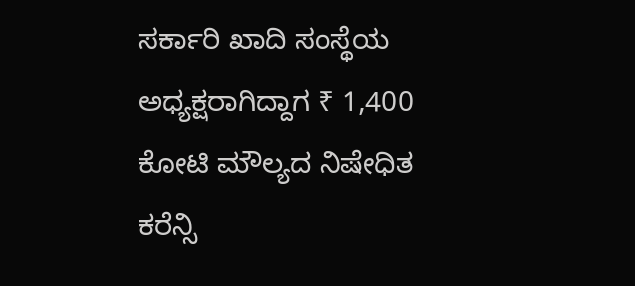ಸರ್ಕಾರಿ ಖಾದಿ ಸಂಸ್ಥೆಯ ಅಧ್ಯಕ್ಷರಾಗಿದ್ದಾಗ ₹ 1,400 ಕೋಟಿ ಮೌಲ್ಯದ ನಿಷೇಧಿತ ಕರೆನ್ಸಿ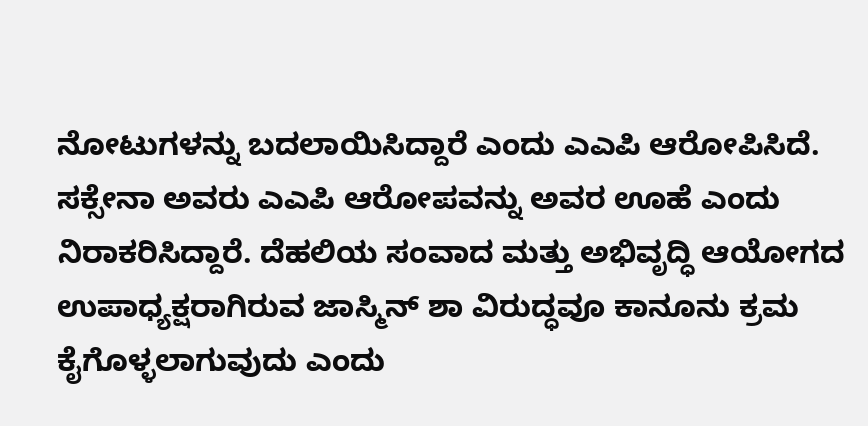ನೋಟುಗಳನ್ನು ಬದಲಾಯಿಸಿದ್ದಾರೆ ಎಂದು ಎಎಪಿ ಆರೋಪಿಸಿದೆ. ಸಕ್ಸೇನಾ ಅವರು ಎಎಪಿ ಆರೋಪವನ್ನು ಅವರ ಊಹೆ ಎಂದು ನಿರಾಕರಿಸಿದ್ದಾರೆ. ದೆಹಲಿಯ ಸಂವಾದ ಮತ್ತು ಅಭಿವೃದ್ಧಿ ಆಯೋಗದ ಉಪಾಧ್ಯಕ್ಷರಾಗಿರುವ ಜಾಸ್ಮಿನ್ ಶಾ ವಿರುದ್ಧವೂ ಕಾನೂನು ಕ್ರಮ ಕೈಗೊಳ್ಳಲಾಗುವುದು ಎಂದು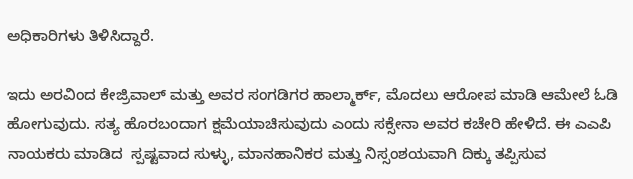ಅಧಿಕಾರಿಗಳು ತಿಳಿಸಿದ್ದಾರೆ.

ಇದು ಅರವಿಂದ ಕೇಜ್ರಿವಾಲ್ ಮತ್ತು ಅವರ ಸಂಗಡಿಗರ ಹಾಲ್ಮಾರ್ಕ್, ಮೊದಲು ಆರೋಪ ಮಾಡಿ ಆಮೇಲೆ ಓಡಿ ಹೋಗುವುದು. ಸತ್ಯ ಹೊರಬಂದಾಗ ಕ್ಷಮೆಯಾಚಿಸುವುದು ಎಂದು ಸಕ್ಸೇನಾ ಅವರ ಕಚೇರಿ ಹೇಳಿದೆ. ಈ ಎಎಪಿ ನಾಯಕರು ಮಾಡಿದ  ಸ್ಪಷ್ಟವಾದ ಸುಳ್ಳು, ಮಾನಹಾನಿಕರ ಮತ್ತು ನಿಸ್ಸಂಶಯವಾಗಿ ದಿಕ್ಕು ತಪ್ಪಿಸುವ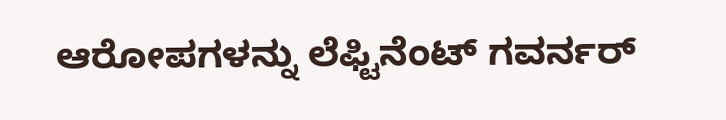ಆರೋಪಗಳನ್ನು ಲೆಫ್ಟಿನೆಂಟ್ ಗವರ್ನರ್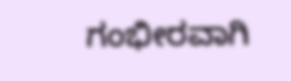ಗಂಭೀರವಾಗಿ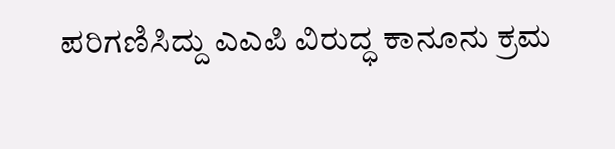ಪರಿಗಣಿಸಿದ್ದು ಎಎಪಿ ವಿರುದ್ಧ ಕಾನೂನು ಕ್ರಮ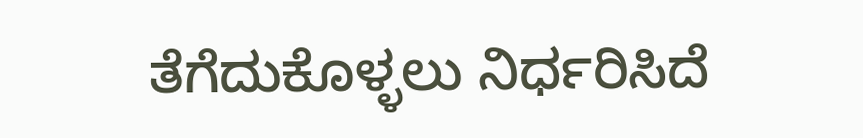ತೆಗೆದುಕೊಳ್ಳಲು ನಿರ್ಧರಿಸಿದೆ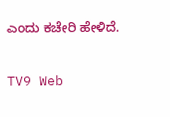ಎಂದು ಕಚೇರಿ ಹೇಳಿದೆ.

TV9 Web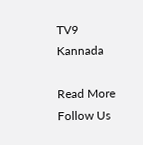TV9 Kannada

Read More
Follow Us